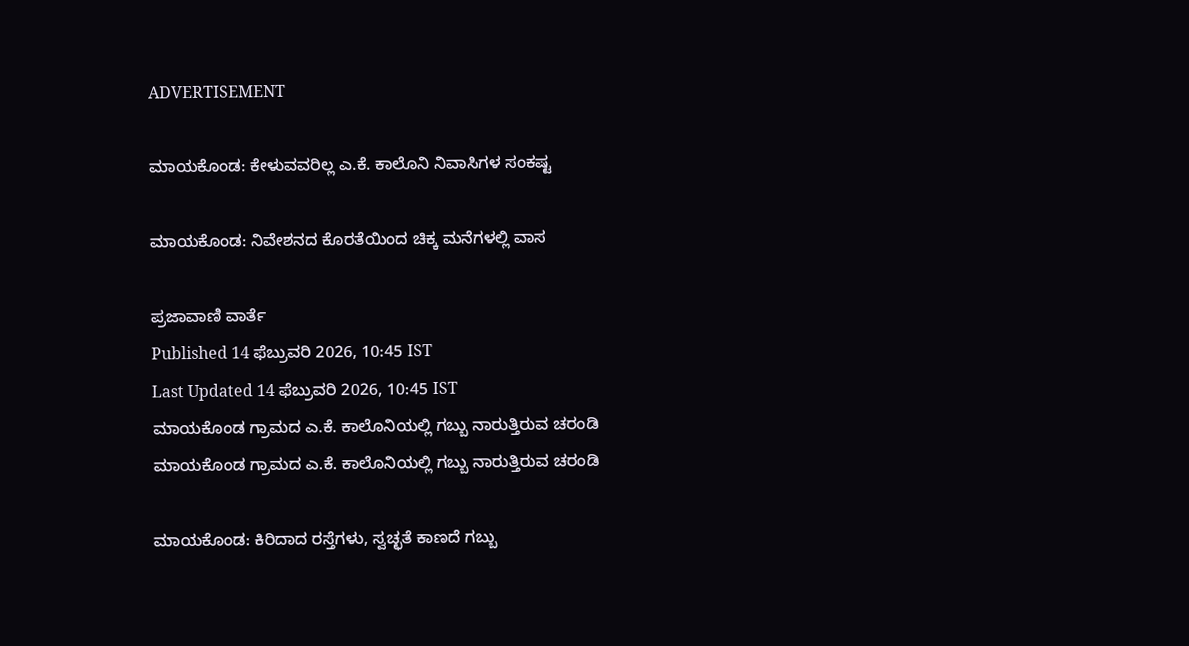ADVERTISEMENT

ಮಾಯಕೊಂಡ: ಕೇಳುವವರಿಲ್ಲ ಎ.ಕೆ. ಕಾಲೊನಿ ನಿವಾಸಿಗಳ ಸಂಕಷ್ಟ

ಮಾಯಕೊಂಡ: ನಿವೇಶನದ ಕೊರತೆಯಿಂದ ಚಿಕ್ಕ ಮನೆಗಳಲ್ಲಿ ವಾಸ

ಪ್ರಜಾವಾಣಿ ವಾರ್ತೆ
Published 14 ಫೆಬ್ರುವರಿ 2026, 10:45 IST
Last Updated 14 ಫೆಬ್ರುವರಿ 2026, 10:45 IST
ಮಾಯಕೊಂಡ ಗ್ರಾಮದ ಎ.ಕೆ. ಕಾಲೊನಿಯಲ್ಲಿ ಗಬ್ಬು ನಾರುತ್ತಿರುವ ಚರಂಡಿ
ಮಾಯಕೊಂಡ ಗ್ರಾಮದ ಎ.ಕೆ. ಕಾಲೊನಿಯಲ್ಲಿ ಗಬ್ಬು ನಾರುತ್ತಿರುವ ಚರಂಡಿ

ಮಾಯಕೊಂಡ: ಕಿರಿದಾದ ರಸ್ತೆಗಳು, ಸ್ವಚ್ಛತೆ ಕಾಣದೆ ಗಬ್ಬು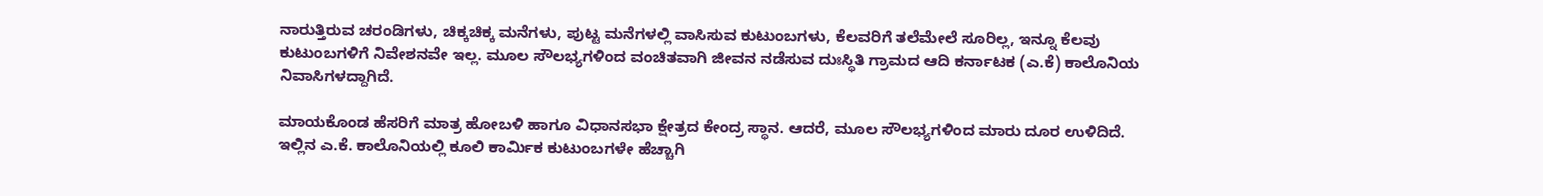ನಾರುತ್ತಿರುವ ಚರಂಡಿಗಳು, ಚಿಕ್ಕಚಿಕ್ಕ ಮನೆಗಳು, ಪುಟ್ಟ ಮನೆಗಳಲ್ಲಿ ವಾಸಿಸುವ ಕುಟುಂಬಗಳು, ಕೆಲವರಿಗೆ ತಲೆಮೇಲೆ ಸೂರಿಲ್ಲ, ಇನ್ನೂ ಕೆಲವು ಕುಟುಂಬಗಳಿಗೆ ನಿವೇಶನವೇ ಇಲ್ಲ. ಮೂಲ ಸೌಲಭ್ಯಗಳಿಂದ ವಂಚಿತವಾಗಿ ಜೀವನ ನಡೆಸುವ ದುಃಸ್ಥಿತಿ ಗ್ರಾಮದ ಆದಿ ಕರ್ನಾಟಕ (ಎ.ಕೆ) ಕಾಲೊನಿಯ ನಿವಾಸಿಗಳದ್ದಾಗಿದೆ.

ಮಾಯಕೊಂಡ ಹೆಸರಿಗೆ ಮಾತ್ರ ಹೋಬಳಿ ಹಾಗೂ ವಿಧಾನಸಭಾ ಕ್ಷೇತ್ರದ ಕೇಂದ್ರ ಸ್ಥಾನ. ಆದರೆ, ಮೂಲ ಸೌಲಭ್ಯಗಳಿಂದ ಮಾರು‌ ದೂರ ಉಳಿದಿದೆ. ಇಲ್ಲಿನ ಎ.ಕೆ. ಕಾಲೊನಿಯಲ್ಲಿ ಕೂಲಿ ಕಾರ್ಮಿಕ ಕುಟುಂಬಗಳೇ ಹೆಚ್ಚಾಗಿ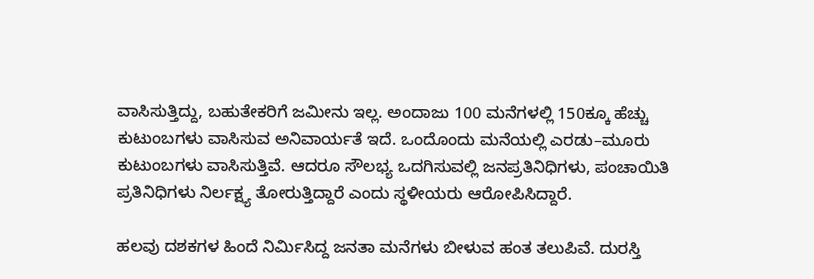ವಾಸಿಸುತ್ತಿದ್ದು, ಬಹುತೇಕರಿಗೆ ಜಮೀನು ಇಲ್ಲ. ಅಂದಾಜು 100 ಮನೆಗಳಲ್ಲಿ 150ಕ್ಕೂ ಹೆಚ್ಚು ಕುಟುಂಬಗಳು ವಾಸಿಸುವ ಅನಿವಾರ್ಯತೆ ಇದೆ. ಒಂದೊಂದು ಮನೆಯಲ್ಲಿ ಎರಡು–ಮೂರು ಕುಟುಂಬಗಳು ವಾಸಿಸುತ್ತಿವೆ. ಆದರೂ ಸೌಲಭ್ಯ ಒದಗಿಸುವಲ್ಲಿ ಜನಪ್ರತಿನಿಧಿಗಳು, ಪಂಚಾಯಿತಿ ಪ್ರತಿನಿಧಿಗಳು ನಿರ್ಲಕ್ಷ್ಯ ತೋರುತ್ತಿದ್ದಾರೆ ಎಂದು ಸ್ಥಳೀಯರು ಆರೋಪಿಸಿದ್ದಾರೆ.

ಹಲವು ದಶಕಗಳ ಹಿಂದೆ ನಿರ್ಮಿಸಿದ್ದ ಜನತಾ ಮನೆಗಳು ಬೀಳುವ ಹಂತ ತಲುಪಿವೆ. ದುರಸ್ತಿ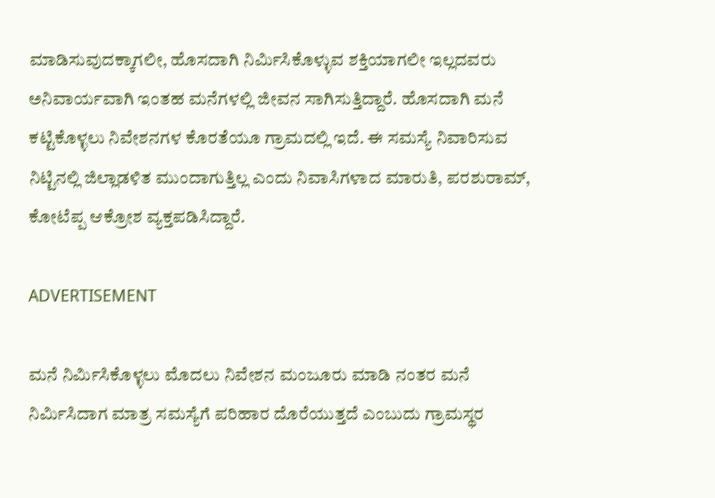ಮಾಡಿಸುವುದಕ್ಕಾಗಲೀ, ಹೊಸದಾಗಿ‌ ನಿರ್ಮಿಸಿಕೊಳ್ಳುವ ಶಕ್ತಿಯಾಗಲೀ ಇಲ್ಲದವರು ಅನಿವಾರ್ಯವಾಗಿ ಇಂತಹ ಮನೆಗಳಲ್ಲಿ ಜೀವನ ಸಾಗಿಸುತ್ತಿದ್ದಾರೆ. ಹೊಸದಾಗಿ ಮನೆ ಕಟ್ಟಿಕೊಳ್ಳಲು ನಿವೇಶನಗಳ ಕೊರತೆಯೂ ಗ್ರಾಮದಲ್ಲಿ ಇದೆ. ಈ ಸಮಸ್ಯೆ ನಿವಾರಿಸುವ ನಿಟ್ಟಿನಲ್ಲಿ ಜಿಲ್ಲಾಡಳಿತ ಮುಂದಾಗುತ್ತಿಲ್ಲ ಎಂದು ನಿವಾಸಿಗಳಾದ ಮಾರುತಿ, ಪರಶುರಾಮ್, ಕೋಟೆಪ್ಪ ಆಕ್ರೋಶ ವ್ಯಕ್ತಪಡಿಸಿದ್ದಾರೆ.

ADVERTISEMENT

ಮನೆ ನಿರ್ಮಿಸಿಕೊಳ್ಳಲು ಮೊದಲು ನಿವೇಶನ ಮಂಜೂರು ಮಾಡಿ ನಂತರ ಮನೆ ನಿರ್ಮಿಸಿದಾಗ ಮಾತ್ರ ಸಮಸ್ಯೆಗೆ ಪರಿಹಾರ ದೊರೆಯುತ್ತದೆ ಎಂಬುದು ಗ್ರಾಮಸ್ಥರ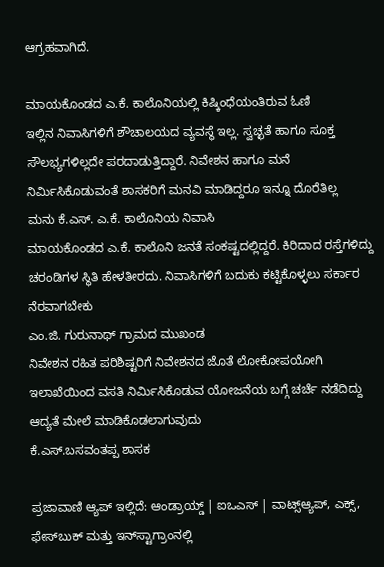ಆಗ್ರಹವಾಗಿದೆ.

ಮಾಯಕೊಂಡದ ಎ.ಕೆ. ಕಾಲೊನಿಯಲ್ಲಿ ಕಿಷ್ಕಿಂಧೆಯಂತಿರುವ ಓಣಿ
ಇಲ್ಲಿನ‌ ನಿವಾಸಿಗಳಿಗೆ ಶೌಚಾಲಯದ ವ್ಯವಸ್ಥೆ ಇಲ್ಲ. ಸ್ವಚ್ಛತೆ ಹಾಗೂ ಸೂಕ್ತ ಸೌಲಭ್ಯಗಳಿಲ್ಲದೇ ಪರದಾಡುತ್ತಿದ್ದಾರೆ. ನಿವೇಶನ ಹಾಗೂ ಮನೆ ನಿರ್ಮಿಸಿಕೊಡುವಂತೆ ಶಾಸಕರಿಗೆ ಮನವಿ ಮಾಡಿದ್ದರೂ ಇನ್ನೂ ದೊರೆತಿಲ್ಲ
ಮನು ಕೆ.ಎಸ್. ಎ.ಕೆ. ಕಾಲೊನಿಯ ನಿವಾಸಿ
ಮಾಯಕೊಂಡದ ಎ.ಕೆ. ಕಾಲೊನಿ‌ ಜನತೆ ಸಂಕಷ್ಟದಲ್ಲಿದ್ದರೆ. ಕಿರಿದಾದ ರಸ್ತೆಗಳಿದ್ದು ಚರಂಡಿಗಳ ಸ್ಥಿತಿ ಹೇಳತೀರದು. ನಿವಾಸಿಗಳಿಗೆ ಬದುಕು ಕಟ್ಟಿಕೊಳ್ಳಲು ಸರ್ಕಾರ ನೆರವಾಗಬೇಕು
ಎಂ.ಜಿ. ಗುರುನಾಥ್ ಗ್ರಾಮದ ಮುಖಂಡ
ನಿವೇಶನ ರಹಿತ ಪರಿಶಿಷ್ಟರಿಗೆ ನಿವೇಶನದ ಜೊತೆ ಲೋಕೋಪಯೋಗಿ ಇಲಾಖೆಯಿಂದ ವಸತಿ ನಿರ್ಮಿಸಿಕೊಡುವ ಯೋಜನೆಯ ಬಗ್ಗೆ ಚರ್ಚೆ ನಡೆದಿದ್ದು ಆದ್ಯತೆ ಮೇಲೆ ಮಾಡಿಕೊಡಲಾಗುವುದು
ಕೆ.ಎಸ್.ಬಸವಂತಪ್ಪ ಶಾಸಕ

ಪ್ರಜಾವಾಣಿ ಆ್ಯಪ್ ಇಲ್ಲಿದೆ: ಆಂಡ್ರಾಯ್ಡ್ | ಐಒಎಸ್ | ವಾಟ್ಸ್ಆ್ಯಪ್, ಎಕ್ಸ್, ಫೇಸ್‌ಬುಕ್ ಮತ್ತು ಇನ್‌ಸ್ಟಾಗ್ರಾಂನಲ್ಲಿ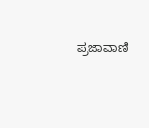ಪ್ರಜಾವಾಣಿ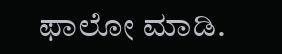ಫಾಲೋ ಮಾಡಿ.